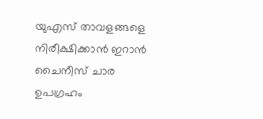യുഎസ് താവളങ്ങളെ നിരീക്ഷിക്കാൻ ഇറാൻ ചൈനീസ് ചാര ഉപഗ്രഹം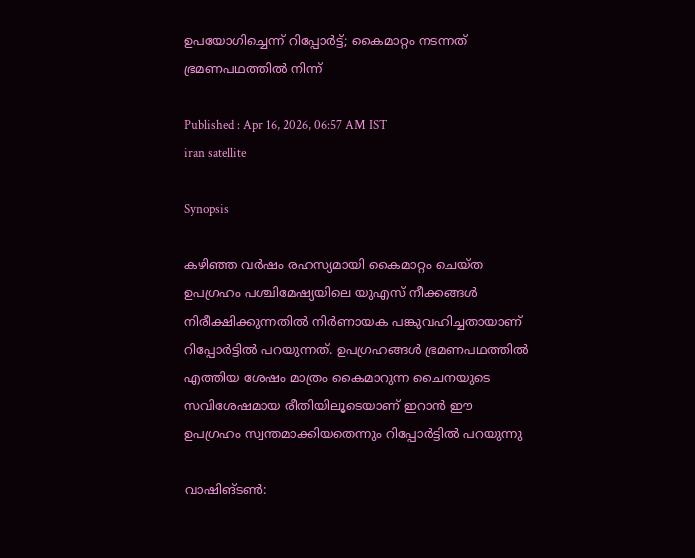ഉപയോഗിച്ചെന്ന് റിപ്പോർട്ട്; കൈമാറ്റം നടന്നത് ഭ്രമണപഥത്തിൽ നിന്ന്

Published : Apr 16, 2026, 06:57 AM IST
iran satellite

Synopsis

കഴിഞ്ഞ വർഷം രഹസ്യമായി കൈമാറ്റം ചെയ്ത ഉപഗ്രഹം പശ്ചിമേഷ്യയിലെ യുഎസ് നീക്കങ്ങൾ നിരീക്ഷിക്കുന്നതിൽ നിർണായക പങ്കുവഹിച്ചതായാണ് റിപ്പോർട്ടിൽ പറയുന്നത്. ഉപഗ്രഹങ്ങൾ ഭ്രമണപഥത്തിൽ എത്തിയ ശേഷം മാത്രം കൈമാറുന്ന ചൈനയുടെ സവിശേഷമായ രീതിയിലൂടെയാണ് ഇറാൻ ഈ ഉപഗ്രഹം സ്വന്തമാക്കിയതെന്നും റിപ്പോർട്ടിൽ പറയുന്നു

വാഷിങ്ടണ്‍: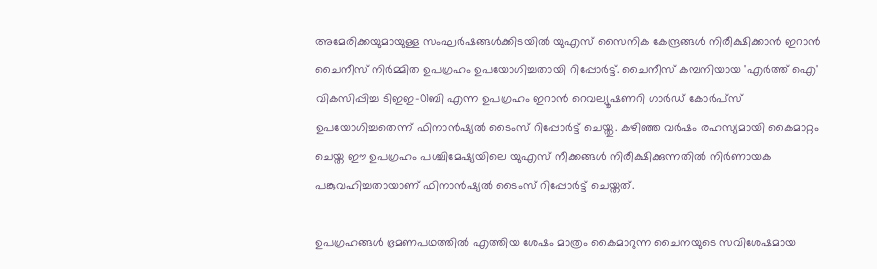അമേരിക്കയുമായുള്ള സംഘർഷങ്ങൾക്കിടയിൽ യുഎസ് സൈനിക കേന്ദ്രങ്ങൾ നിരീക്ഷിക്കാൻ ഇറാൻ ചൈനീസ് നിർമ്മിത ഉപഗ്രഹം ഉപയോഗിച്ചതായി റിപ്പോർട്ട്. ചൈനീസ് കമ്പനിയായ 'എർത്ത് ഐ' വികസിപ്പിച്ച ടിഇഇ-01ബി എന്ന ഉപഗ്രഹം ഇറാൻ റെവല്യൂഷണറി ഗാർഡ് കോർപ്സ് ഉപയോഗിച്ചതെന്ന് ഫിനാൻഷ്യൽ ടൈംസ് റിപ്പോർട്ട് ചെയ്തു. കഴിഞ്ഞ വർഷം രഹസ്യമായി കൈമാറ്റം ചെയ്ത ഈ ഉപഗ്രഹം പശ്ചിമേഷ്യയിലെ യുഎസ് നീക്കങ്ങൾ നിരീക്ഷിക്കുന്നതിൽ നിർണായക പങ്കുവഹിച്ചതായാണ് ഫിനാൻഷ്യൽ ടൈംസ് റിപ്പോർട്ട് ചെയ്തത്.

ഉപഗ്രഹങ്ങൾ ഭ്രമണപഥത്തിൽ എത്തിയ ശേഷം മാത്രം കൈമാറുന്ന ചൈനയുടെ സവിശേഷമായ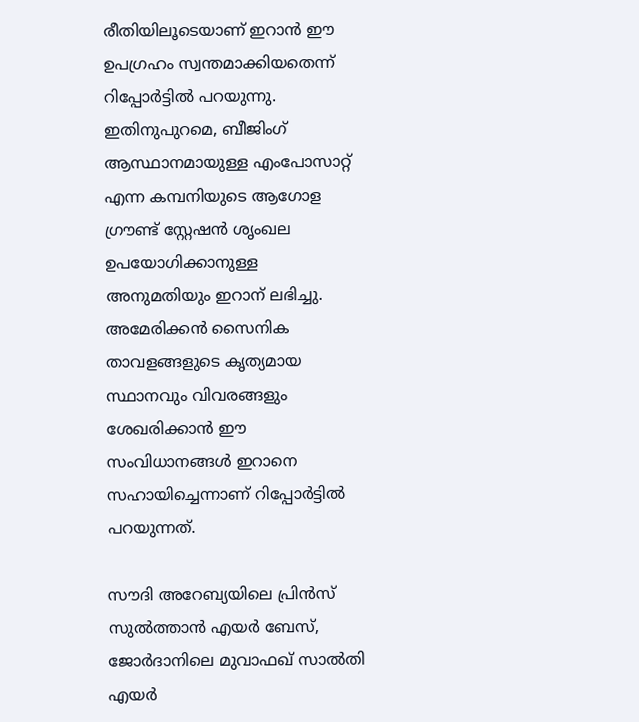രീതിയിലൂടെയാണ് ഇറാൻ ഈ ഉപഗ്രഹം സ്വന്തമാക്കിയതെന്ന് റിപ്പോർട്ടിൽ പറയുന്നു. ഇതിനുപുറമെ, ബീജിംഗ് ആസ്ഥാനമായുള്ള എംപോസാറ്റ് എന്ന കമ്പനിയുടെ ആഗോള ഗ്രൗണ്ട് സ്റ്റേഷൻ ശൃംഖല ഉപയോഗിക്കാനുള്ള അനുമതിയും ഇറാന് ലഭിച്ചു. അമേരിക്കൻ സൈനിക താവളങ്ങളുടെ കൃത്യമായ സ്ഥാനവും വിവരങ്ങളും ശേഖരിക്കാൻ ഈ സംവിധാനങ്ങൾ ഇറാനെ സഹായിച്ചെന്നാണ് റിപ്പോർട്ടിൽ പറയുന്നത്.

സൗദി അറേബ്യയിലെ പ്രിൻസ് സുൽത്താൻ എയർ ബേസ്, ജോർദാനിലെ മുവാഫഖ് സാൽതി എയർ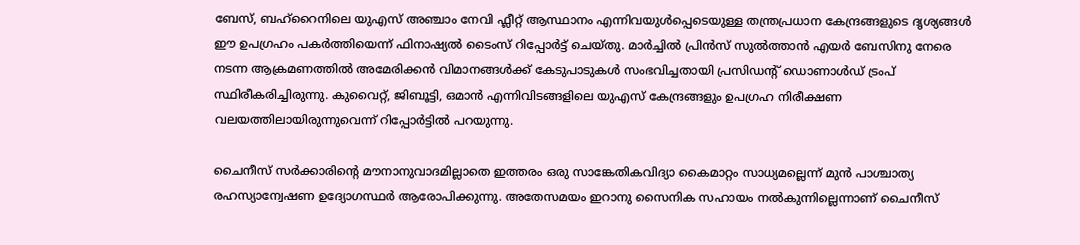ബേസ്, ബഹ്‌റൈനിലെ യുഎസ് അഞ്ചാം നേവി ഫ്ലീറ്റ് ആസ്ഥാനം എന്നിവയുൾപ്പെടെയുള്ള തന്ത്രപ്രധാന കേന്ദ്രങ്ങളുടെ ദൃശ്യങ്ങൾ ഈ ഉപഗ്രഹം പകർത്തിയെന്ന് ഫിനാഷ്യൽ ടൈംസ് റിപ്പോർട്ട് ചെയ്തു. മാർച്ചിൽ പ്രിൻസ് സുൽത്താൻ എയർ ബേസിനു നേരെ നടന്ന ആക്രമണത്തിൽ അമേരിക്കൻ വിമാനങ്ങൾക്ക് കേടുപാടുകൾ സംഭവിച്ചതായി പ്രസിഡന്റ് ഡൊണാൾഡ് ട്രംപ് സ്ഥിരീകരിച്ചിരുന്നു. കുവൈറ്റ്, ജിബൂട്ടി, ഒമാൻ എന്നിവിടങ്ങളിലെ യുഎസ് കേന്ദ്രങ്ങളും ഉപഗ്രഹ നിരീക്ഷണ വലയത്തിലായിരുന്നുവെന്ന് റിപ്പോർട്ടിൽ പറയുന്നു.

ചൈനീസ് സർക്കാരിന്റെ മൗനാനുവാദമില്ലാതെ ഇത്തരം ഒരു സാങ്കേതികവിദ്യാ കൈമാറ്റം സാധ്യമല്ലെന്ന് മുൻ പാശ്ചാത്യ രഹസ്യാന്വേഷണ ഉദ്യോഗസ്ഥർ ആരോപിക്കുന്നു. അതേസമയം ഇറാനു സൈനിക സഹായം നൽകുന്നില്ലെന്നാണ് ചൈനീസ്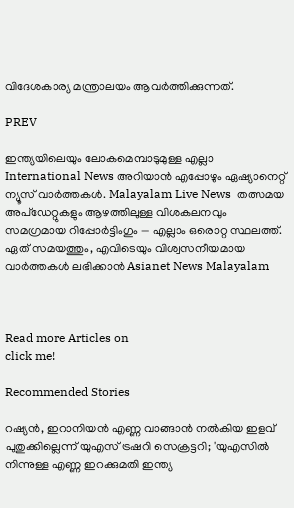വിദേശകാര്യ മന്ത്രാലയം ആവർത്തിക്കുന്നത്.

PREV

ഇന്ത്യയിലെയും ലോകമെമ്പാടുമുള്ള എല്ലാ International News അറിയാൻ എപ്പോഴും ഏഷ്യാനെറ്റ് ന്യൂസ് വാർത്തകൾ. Malayalam Live News  തത്സമയ അപ്‌ഡേറ്റുകളും ആഴത്തിലുള്ള വിശകലനവും സമഗ്രമായ റിപ്പോർട്ടിംഗും — എല്ലാം ഒരൊറ്റ സ്ഥലത്ത്. ഏത് സമയത്തും, എവിടെയും വിശ്വസനീയമായ വാർത്തകൾ ലഭിക്കാൻ Asianet News Malayalam



Read more Articles on
click me!

Recommended Stories

റഷ്യൻ, ഇറാനിയൻ എണ്ണ വാങ്ങാൻ നൽകിയ ഇളവ് പുതുക്കില്ലെന്ന് യുഎസ് ട്രഷറി സെക്രട്ടറി; 'യുഎസിൽ നിന്നുള്ള എണ്ണ ഇറക്കുമതി ഇന്ത്യ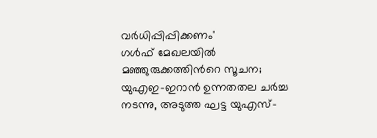വർധിപ്പിപ്പിക്കണം'
ഗൾഫ് മേഖലയിൽ മഞ്ഞുരുക്കത്തിന്‍റെ സൂചന; യുഎഇ-ഇറാൻ ഉന്നതതല ചർച്ച നടന്നു, അടുത്ത ഘട്ട യുഎസ്-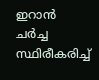ഇറാൻ ചർച്ച സ്ഥിരീകരിച്ച്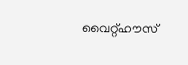വൈറ്റ്ഹൗസ്